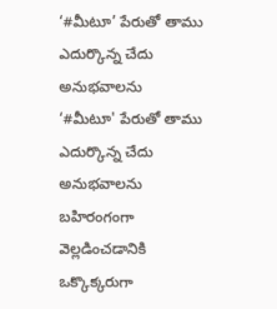‘#మీటూ’ పేరుతో తాము ఎదుర్కొన్న చేదు అనుభవాలను
‘#మీటూ' పేరుతో తాము ఎదుర్కొన్న చేదు అనుభవాలను బహిరంగంగా వెల్లడించడానికి ఒక్కొక్కరుగా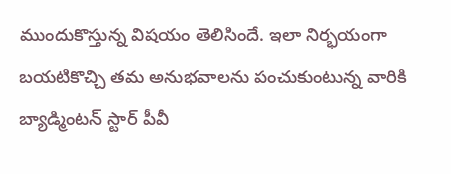ముందుకొస్తున్న విషయం తెలిసిందే. ఇలా నిర్భయంగా బయటికొచ్చి తమ అనుభవాలను పంచుకుంటున్న వారికి బ్యాడ్మింటన్ స్టార్ పీవీ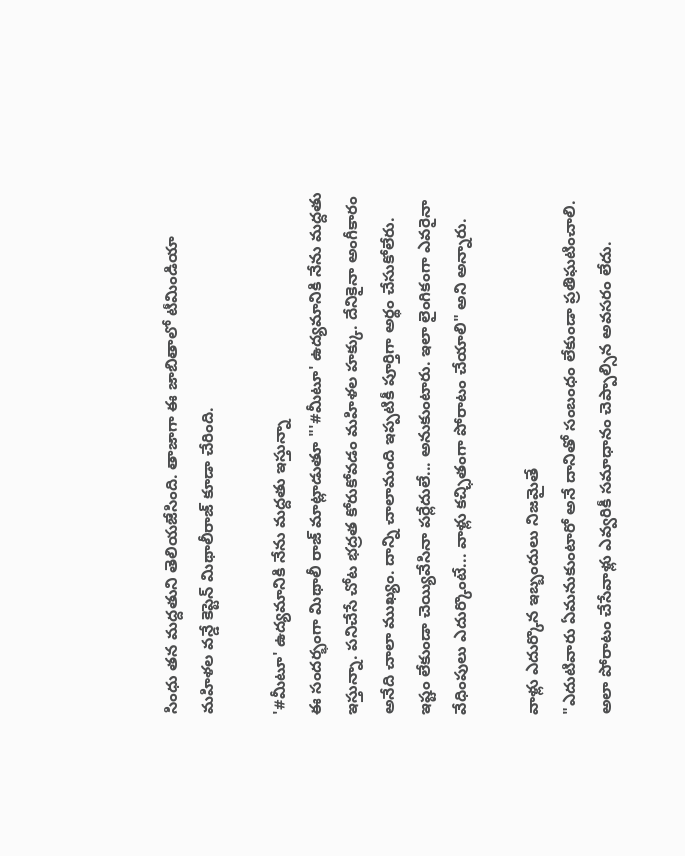సింధు తన మద్దతుని తెలియజేసింది. తాజాగా ఈ జాబితాలో టీమిండియా మహిళల వన్డే కెప్టెన్ మిథాలీరాజ్ కూడా చేరింది.

'#మీటూ' ఉద్యమానికి నేను మద్దతు ఇస్తున్నా
ఈ సందర్భంగా మిథాలీ రాజ్ మాట్లాడుతూ "'#మీటూ' ఉద్యమానికి నేను మద్దతు ఇస్తున్నా. పనిచేసే చోట భద్రత కోరుకోవడం మహిళల హక్కు. దేనికైనా అంగీకారం అనేది చాలా ముఖ్యం. దాన్ని చాలామంది ఇప్పటికీ పూర్తిగా అర్థం చేసుకోలేరు. ఇష్టం లేకుండా చెయ్యివేసినా పర్లేదులే... అనుకుంటారు. ఇలా లైంగికంగా ఎవరైనా వేధింపులు ఎదుర్కొంటే... వాళ్లు కచ్ఛితంగా పోరాటం చేయాలి" అని అన్నారు.

వాళ్లు ఎదుర్కొన ఇబ్బందులు నిజమైతే
"ఎదుటివారు ఏమనుకుంటారో అనే దానితో సంబంధం లేకుండా ప్రతిఘటించాలి. అలా పోరాటం చేసేవాళ్లు ఎవ్వరికీ సమాధానం చెప్పాల్సిన అవసరం లేదు.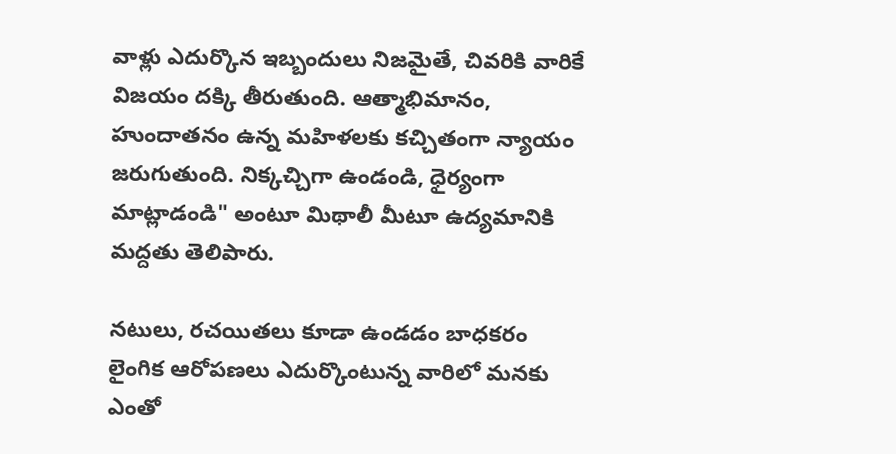వాళ్లు ఎదుర్కొన ఇబ్బందులు నిజమైతే, చివరికి వారికే విజయం దక్కి తీరుతుంది. ఆత్మాభిమానం, హుందాతనం ఉన్న మహిళలకు కచ్చితంగా న్యాయం జరుగుతుంది. నిక్కచ్చిగా ఉండండి, ధైర్యంగా మాట్లాడండి" అంటూ మిథాలీ మీటూ ఉద్యమానికి మద్దతు తెలిపారు.

నటులు, రచయితలు కూడా ఉండడం బాధకరం
లైంగిక ఆరోపణలు ఎదుర్కొంటున్న వారిలో మనకు ఎంతో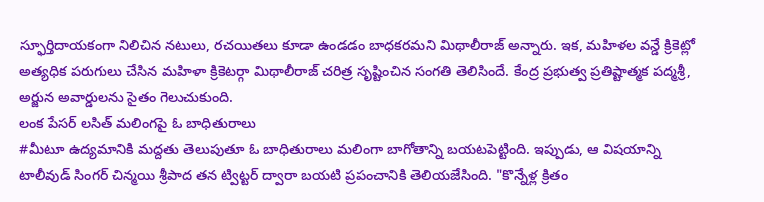స్ఫూర్తిదాయకంగా నిలిచిన నటులు, రచయితలు కూడా ఉండడం బాధకరమని మిథాలీరాజ్ అన్నారు. ఇక, మహిళల వన్డే క్రికెట్లో అత్యధిక పరుగులు చేసిన మహిళా క్రికెటర్గా మిథాలీరాజ్ చరిత్ర సృష్టించిన సంగతి తెలిసిందే. కేంద్ర ప్రభుత్వ ప్రతిష్టాత్మక పద్మశ్రీ, అర్జున అవార్డులను సైతం గెలుచుకుంది.
లంక పేసర్ లసిత్ మలింగపై ఓ బాధితురాలు
#మీటూ ఉద్యమానికి మద్దతు తెలుపుతూ ఓ బాధితురాలు మలింగా బాగోతాన్ని బయటపెట్టింది. ఇప్పుడు, ఆ విషయాన్ని టాలీవుడ్ సింగర్ చిన్మయి శ్రీపాద తన ట్విట్టర్ ద్వారా బయటి ప్రపంచానికి తెలియజేసింది. "కొన్నేళ్ల క్రితం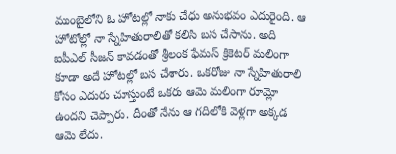ముంబైలోని ఓ హోటల్లో నాకు చేధు అనుభవం ఎదురైంది. ఆ హోటోల్లో నా స్నేహితురాలితో కలిసి బస చేసాను. అది ఐపీఎల్ సీజన్ కావడంతో శ్రీలంక ఫేమస్ క్రికెటర్ మలింగా కూడా అదే హోటల్లో బస చేశారు. ఒకరోజు నా స్నేహితురాలి కోసం ఎదురు చూస్తుంటే ఒకరు ఆమె మలింగా రూమ్లో ఉందని చెప్పారు. దీంతో నేను ఆ గదిలోకి వెళ్లగా అక్కడ ఆమె లేదు.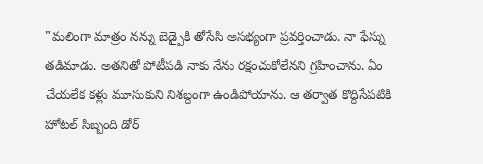"మలింగా మాత్రం నన్ను బెడ్పైకి తోసేసి అసభ్యంగా ప్రవర్తించాడు. నా ఫేస్ను తడిమాడు. అతనితో పోటీపడి నాకు నేను రక్షంచుకోలేనని గ్రహించాను. ఏం చేయలేక కళ్లు మూసుకుని నిశబ్దంగా ఉండిపోయాను. ఆ తర్వాత కొద్దిసేపటికి హోటల్ సిబ్బంది డోర్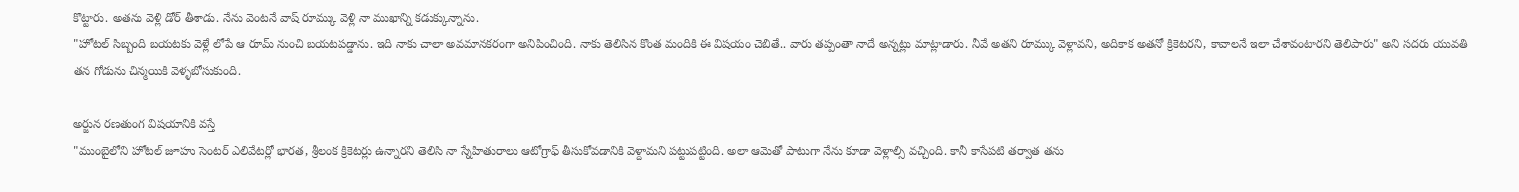కొట్టారు. అతను వెళ్లి డోర్ తీశాడు. నేను వెంటనే వాష్ రూమ్కు వెళ్లి నా ముఖాన్ని కడుక్కున్నాను.
"హోటల్ సిబ్బంది బయటకు వెళ్లే లోపే ఆ రూమ్ నుంచి బయటపడ్డాను. ఇది నాకు చాలా అవమానకరంగా అనిపించింది. నాకు తెలిసిన కొంత మందికి ఈ విషయం చెబితే.. వారు తప్పంతా నాదే అన్నట్లు మాట్లాడారు. నీవే అతని రూమ్కు వెళ్లావని, అదికాక అతనో క్రికెటరని, కావాలనే ఇలా చేశావంటారని తెలిపారు" అని సదరు యువతి తన గోడును చిన్మయికి వెళ్ళబోసుకుంది.

అర్జున రణతుంగ విషయానికి వస్తే
"ముంబైలోని హోటల్ జూహు సెంటర్ ఎలివేటర్లో భారత, శ్రీలంక క్రికెటర్లు ఉన్నారని తెలిసి నా స్నేహితురాలు ఆటోగ్రాఫ్ తీసుకోవడానికి వెళ్దామని పట్టుపట్టింది. అలా ఆమెతో పాటుగా నేను కూడా వెళ్లాల్సి వచ్చింది. కానీ కాసేపటి తర్వాత తను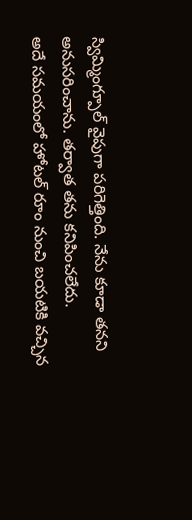స్విమ్మింగ్పూల్ వైపుగా పరిగెత్తింది. నేను కూడా తనని అనుసరించాను. తర్వాత తను కనిపించలేదు.
అదే సమయంలో హోటల్ రూం నుంచి బయటికి వచ్చిన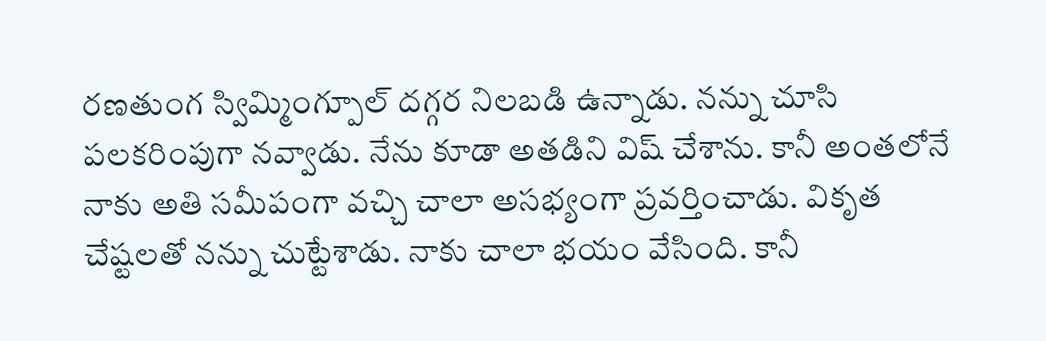రణతుంగ స్విమ్మింగ్పూల్ దగ్గర నిలబడి ఉన్నాడు. నన్ను చూసి పలకరింపుగా నవ్వాడు. నేను కూడా అతడిని విష్ చేశాను. కానీ అంతలోనే నాకు అతి సమీపంగా వచ్చి చాలా అసభ్యంగా ప్రవర్తించాడు. వికృత చేష్టలతో నన్ను చుట్టేశాడు. నాకు చాలా భయం వేసింది. కానీ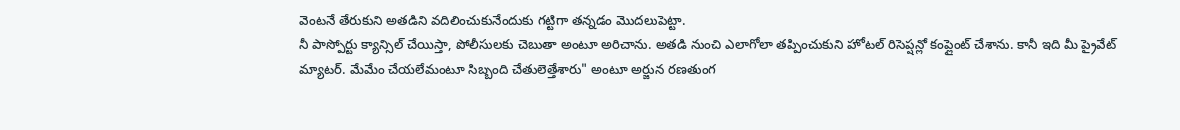వెంటనే తేరుకుని అతడిని వదిలించుకునేందుకు గట్టిగా తన్నడం మొదలుపెట్టా.
నీ పాస్పోర్టు క్యాన్సిల్ చేయిస్తా, పోలీసులకు చెబుతా అంటూ అరిచాను. అతడి నుంచి ఎలాగోలా తప్పించుకుని హోటల్ రిసెప్షన్లో కంప్లైంట్ చేశాను. కానీ ఇది మీ ప్రైవేట్ మ్యాటర్. మేమేం చేయలేమంటూ సిబ్బంది చేతులెత్తేశారు" అంటూ అర్జున రణతుంగ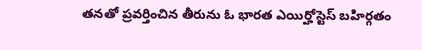తనతో ప్రవర్తించిన తీరును ఓ భారత ఎయిర్హోస్టెస్ బహిర్గతం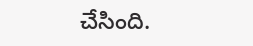చేసింది.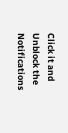Click it and Unblock the Notifications